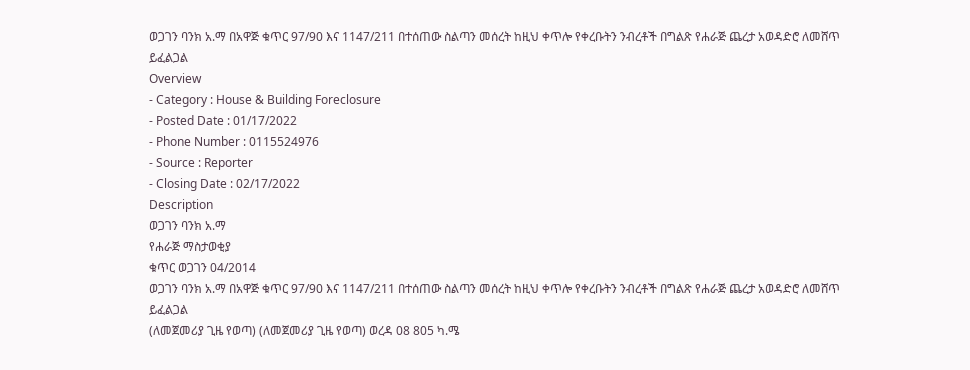ወጋገን ባንክ አ.ማ በአዋጅ ቁጥር 97/90 እና 1147/211 በተሰጠው ስልጣን መሰረት ከዚህ ቀጥሎ የቀረቡትን ንብረቶች በግልጽ የሐራጅ ጨረታ አወዳድሮ ለመሸጥ ይፈልጋል
Overview
- Category : House & Building Foreclosure
- Posted Date : 01/17/2022
- Phone Number : 0115524976
- Source : Reporter
- Closing Date : 02/17/2022
Description
ወጋገን ባንክ አ.ማ
የሐራጅ ማስታወቂያ
ቁጥር ወጋገን 04/2014
ወጋገን ባንክ አ.ማ በአዋጅ ቁጥር 97/90 እና 1147/211 በተሰጠው ስልጣን መሰረት ከዚህ ቀጥሎ የቀረቡትን ንብረቶች በግልጽ የሐራጅ ጨረታ አወዳድሮ ለመሸጥ ይፈልጋል
(ለመጀመሪያ ጊዜ የወጣ) (ለመጀመሪያ ጊዜ የወጣ) ወረዳ 08 805 ካ.ሜ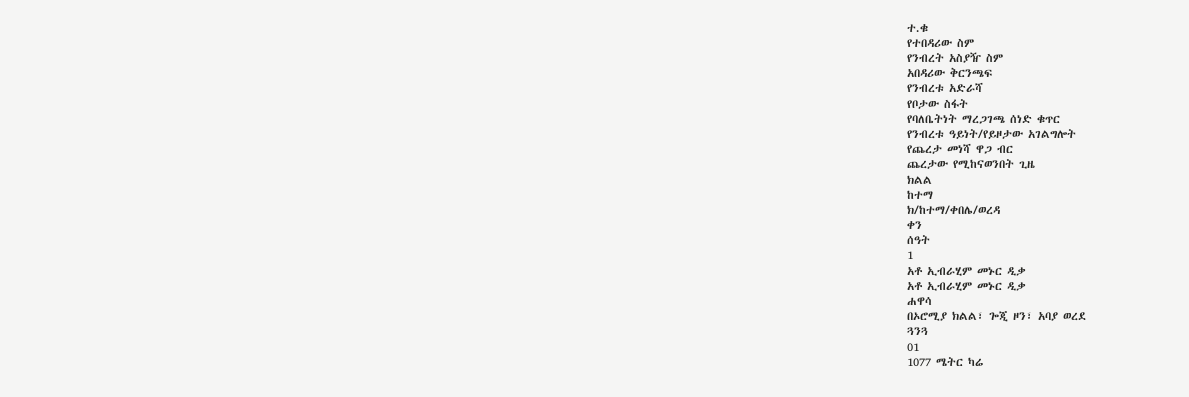ተ.ቁ
የተበዳሪው ስም
የንብረት አስያዥ ስም
አበዳሪው ቅርንጫፍ
የንብረቱ አድራሻ
የቦታው ስፋት
የባለቤትነት ማረጋገጫ ሰነድ ቁጥር
የንብረቱ ዓይነት/የይዞታው አገልግሎት
የጨረታ መነሻ ዋጋ ብር
ጨረታው የሚከናወንበት ጊዜ
ክልል
ከተማ
ክ/ከተማ/ቀበሌ/ወረዳ
ቀን
ሰዓት
1
አቶ ኢብራሂም መኑር ዲቃ
አቶ ኢብራሂም መኑር ዲቃ
ሐዋሳ
በኦሮሚያ ክልል፣ ጐጂ ዞን፣ አባያ ወረደ
ጓንጓ
01
1077 ሜትር ካሬ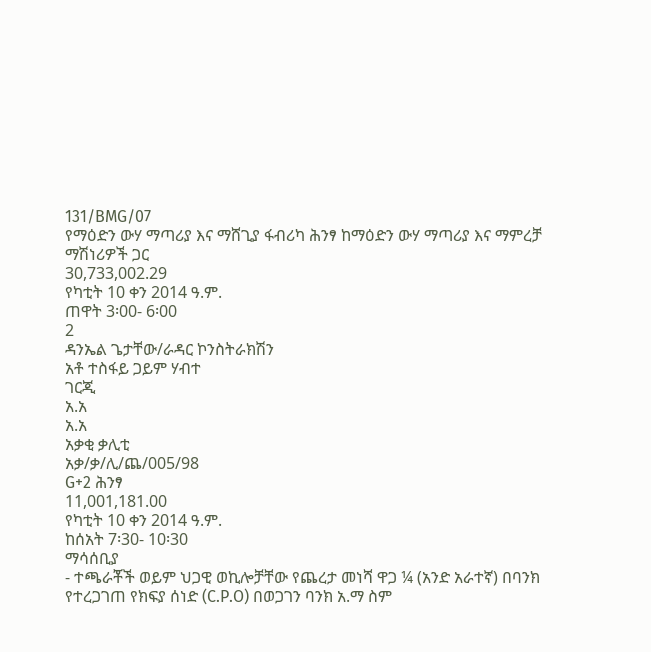131/BMG/07
የማዕድን ውሃ ማጣሪያ እና ማሸጊያ ፋብሪካ ሕንፃ ከማዕድን ውሃ ማጣሪያ እና ማምረቻ ማሽነሪዎች ጋር
30,733,002.29
የካቲት 10 ቀን 2014 ዓ.ም.
ጠዋት 3፡00- 6፡00
2
ዳንኤል ጌታቸው/ራዳር ኮንስትራክሽን
አቶ ተስፋይ ጋይም ሃብተ
ገርጂ
አ.አ
አ.አ
አቃቂ ቃሊቲ
አቃ/ቃ/ሊ/ጨ/005/98
G+2 ሕንፃ
11,001,181.00
የካቲት 10 ቀን 2014 ዓ.ም.
ከሰአት 7፡30- 10፡30
ማሳሰቢያ
- ተጫራቾች ወይም ህጋዊ ወኪሎቻቸው የጨረታ መነሻ ዋጋ ¼ (አንድ አራተኛ) በባንክ የተረጋገጠ የክፍያ ሰነድ (C.P.O) በወጋገን ባንክ አ.ማ ስም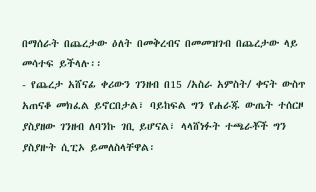በማሰራት በጨረታው ዕለት በመቅረብና በመመዝገብ በጨረታው ላይ መሳተፍ ይችላሉ፡፡
- የጨረታ አሸናፊ ቀሪውን ገንዘብ በ15 /አስራ አምስት/ ቀናት ውስጥ አጠናቆ መክፈል ይኖርበታል፣ ባይከፍል ግን የሐራጁ ውጤት ተሰርዞ ያስያዘው ገንዘብ ለባንኩ ገቢ ይሆናል፣ ላላሸነፉት ተጫራቾች ግን ያስያዙት ሲፒኦ ይመለስላቸዋል፡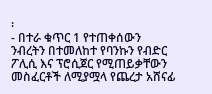፡
- በተራ ቁጥር 1 የተጠቀሰውን ንብረትን በተመለከተ የባንኩን የብድር ፖሊሲ እና ፕሮሲጀር የሚጠይቃቸውን መስፈርቶች ለሚያሟላ የጨረታ አሸናፊ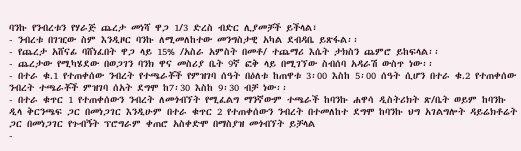ባንኩ የንብረቱን የሃራጅ ጨረታ መነሻ ዋጋ 1/3 ድረስ ብድር ሊያመቻች ይችላል፣
- ንብረቱ በገዢው ስም እንዲዞር ባንኩ ለሚመለከተው መንግስታዊ አካል ደብዳቤ ይጽፋል፡፡
- የጨረታ አሸናፊ ባሸነፈበት ዋጋ ላይ 15% /አስራ አምስት በመቶ/ ተጨማሪ እሴት ታክስን ጨምሮ ይከፍላል፡፡
- ጨረታው የሚካሄደው በወጋገን ባንክ ዋና መስሪያ ቤት 9ኛ ፎቅ ላይ በሚገኘው ስብሰባ አዳራሽ ውስጥ ነው፡፡
- በተራ ቁ.1 የተጠቀሰው ንብረት የተጫራቾች የምዝገባ ሰዓት በዕለቱ ከጠዋቱ 3፡00 እስከ 5፡00 ሰዓት ሲሆን በተራ ቁ.2 የተጠቀሰው ንብረት ተጫራቾች ምዝገባ ሰአት ደግሞ ከ7፡30 እስከ 9፡30 ብቻ ነው፡፡
- በተራ ቁጥር 1 የተጠቀሰውን ንብረት ለመጎብኘት የሚፈልግ ማንኛውም ተጫራች ከባንኩ ሐዋሳ ዲስትሪክት ጽ/ቤት ወይም ከባንኩ ዲላ ቅርንጫፍ ጋር በመነጋገር እንዲሁም በተራ ቁጥር 2 የተጠቀሰውን ንብረት በተመለከተ ደግሞ ከባንኩ ህግ አገልግሎት ዳይሬክቶሬት ጋር በመነጋገር የጉብኝት ፕሮግራም ቀጠሮ አስቀድሞ በማስያዝ መጎብኘት ይቻላል
-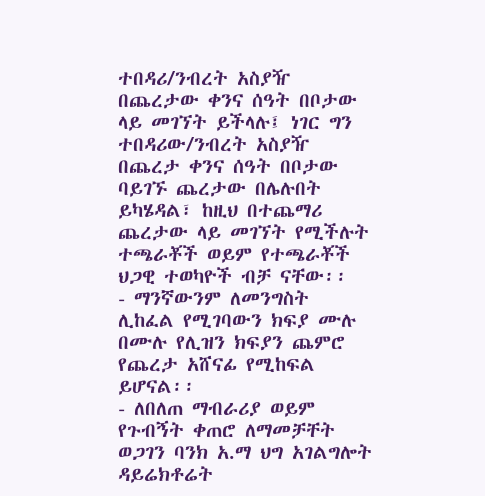ተበዳሪ/ንብረት አስያዥ በጨረታው ቀንና ሰዓት በቦታው ላይ መገኘት ይችላሉ፤ ነገር ግን ተበዳሪው/ንብረት አስያዥ በጨረታ ቀንና ሰዓት በቦታው ባይገኙ ጨረታው በሌሉበት ይካሄዳል፣ ከዚህ በተጨማሪ ጨረታው ላይ መገኘት የሚችሉት ተጫራቾች ወይም የተጫራቾች ህጋዊ ተወካዮች ብቻ ናቸው፡፡
- ማንኛውንም ለመንግስት ሊከፈል የሚገባውን ክፍያ ሙሉ በሙሉ የሊዝን ክፍያን ጨምሮ የጨረታ አሸናፊ የሚከፍል ይሆናል፡፡
- ለበለጠ ማብራሪያ ወይም የጉብኝት ቀጠሮ ለማመቻቸት ወጋገን ባንክ አ.ማ ህግ አገልግሎት ዳይሬክቶሬት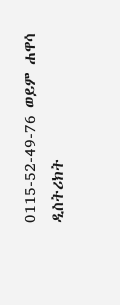0115-52-49-76 ወይም ሐዋሳ ዲስትሪክት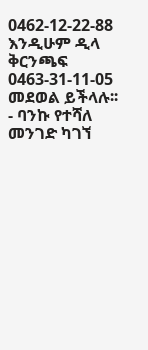0462-12-22-88 እንዲሁም ዲላ ቅርንጫፍ 0463-31-11-05 መደወል ይችላሉ፡፡
- ባንኩ የተሻለ መንገድ ካገኘ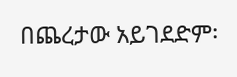በጨረታው አይገደድም፡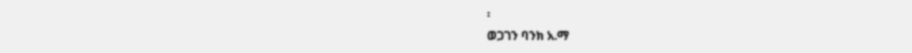፡
ወጋገን ባንክ አ.ማ